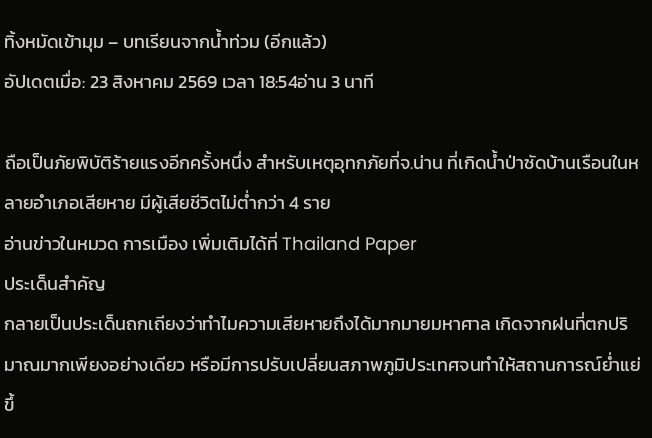ทิ้งหมัดเข้ามุม – บทเรียนจากน้ำท่วม (อีกแล้ว)
อัปเดตเมื่อ: 23 สิงหาคม 2569 เวลา 18:54อ่าน 3 นาที

ถือเป็นภัยพิบัติร้ายแรงอีกครั้งหนึ่ง สำหรับเหตุอุทกภัยที่จ.น่าน ที่เกิดน้ำป่าซัดบ้านเรือนในหลายอำเภอเสียหาย มีผู้เสียชีวิตไม่ต่ำกว่า 4 ราย
อ่านข่าวในหมวด การเมือง เพิ่มเติมได้ที่ Thailand Paper
ประเด็นสำคัญ
กลายเป็นประเด็นถกเถียงว่าทำไมความเสียหายถึงได้มากมายมหาศาล เกิดจากฝนที่ตกปริมาณมากเพียงอย่างเดียว หรือมีการปรับเปลี่ยนสภาพภูมิประเทศจนทำให้สถานการณ์ย่ำแย่ขึ้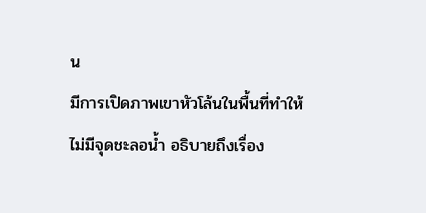น
มีการเปิดภาพเขาหัวโล้นในพื้นที่ทำให้ไม่มีจุดชะลอน้ำ อธิบายถึงเรื่อง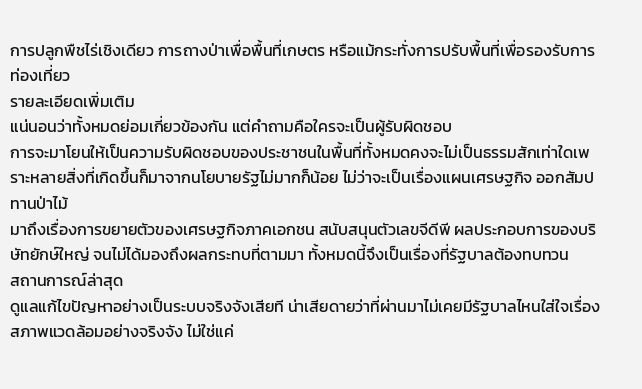การปลูกพืชไร่เชิงเดียว การถางป่าเพื่อพื้นที่เกษตร หรือแม้กระทั่งการปรับพื้นที่เพื่อรองรับการท่องเที่ยว
รายละเอียดเพิ่มเติม
แน่นอนว่าทั้งหมดย่อมเกี่ยวข้องกัน แต่คำถามคือใครจะเป็นผู้รับผิดชอบ
การจะมาโยนให้เป็นความรับผิดชอบของประชาชนในพื้นที่ทั้งหมดคงจะไม่เป็นธรรมสักเท่าใดเพราะหลายสิ่งที่เกิดขึ้นก็มาจากนโยบายรัฐไม่มากก็น้อย ไม่ว่าจะเป็นเรื่องแผนเศรษฐกิจ ออกสัมปทานป่าไม้
มาถึงเรื่องการขยายตัวของเศรษฐกิจภาคเอกชน สนับสนุนตัวเลขจีดีพี ผลประกอบการของบริษัทยักษ์ใหญ่ จนไม่ได้มองถึงผลกระทบที่ตามมา ทั้งหมดนี้จึงเป็นเรื่องที่รัฐบาลต้องทบทวน
สถานการณ์ล่าสุด
ดูแลแก้ไขปัญหาอย่างเป็นระบบจริงจังเสียที น่าเสียดายว่าที่ผ่านมาไม่เคยมีรัฐบาลไหนใส่ใจเรื่องสภาพแวดล้อมอย่างจริงจัง ไม่ใช่แค่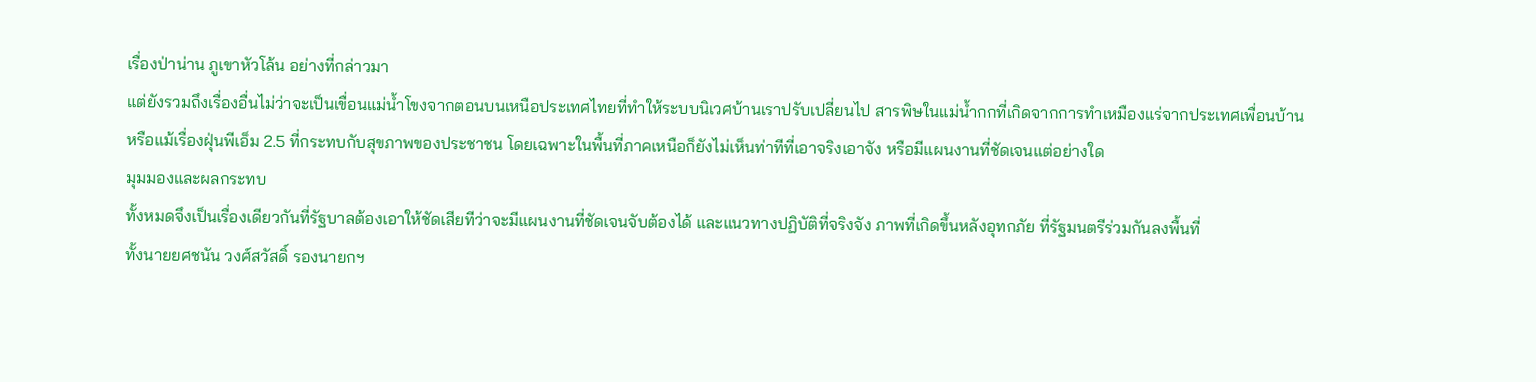เรื่องป่าน่าน ภูเขาหัวโล้น อย่างที่กล่าวมา
แต่ยังรวมถึงเรื่องอื่นไม่ว่าจะเป็นเขื่อนแม่น้ำโขงจากตอนบนเหนือประเทศไทยที่ทำให้ระบบนิเวศบ้านเราปรับเปลี่ยนไป สารพิษในแม่น้ำกกที่เกิดจากการทำเหมืองแร่จากประเทศเพื่อนบ้าน
หรือแม้เรื่องฝุ่นพีเอ็ม 2.5 ที่กระทบกับสุขภาพของประชาชน โดยเฉพาะในพื้นที่ภาคเหนือก็ยังไม่เห็นท่าทีที่เอาจริงเอาจัง หรือมีแผนงานที่ชัดเจนแต่อย่างใด
มุมมองและผลกระทบ
ทั้งหมดจึงเป็นเรื่องเดียวกันที่รัฐบาลต้องเอาให้ชัดเสียทีว่าจะมีแผนงานที่ชัดเจนจับต้องได้ และแนวทางปฏิบัติที่จริงจัง ภาพที่เกิดขึ้นหลังอุทกภัย ที่รัฐมนตรีร่วมกันลงพื้นที่
ทั้งนายยศชนัน วงศ์สวัสดิ์ รองนายกฯ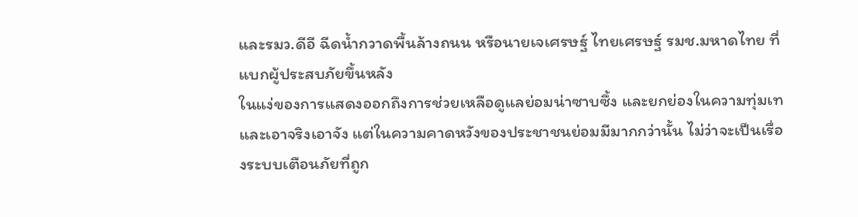และรมว.ดีอี ฉีดน้ำกวาดพื้นล้างถนน หรือนายเจเศรษฐ์ ไทยเศรษฐ์ รมช.มหาดไทย ที่แบกผู้ประสบภัยขึ้นหลัง
ในแง่ของการแสดงออกถึงการช่วยเหลือดูแลย่อมน่าซาบซึ้ง และยกย่องในความทุ่มเทและเอาจริงเอาจัง แต่ในความคาดหวังของประชาชนย่อมมีมากกว่านั้น ไม่ว่าจะเป็นเรื่องระบบเตือนภัยที่ถูก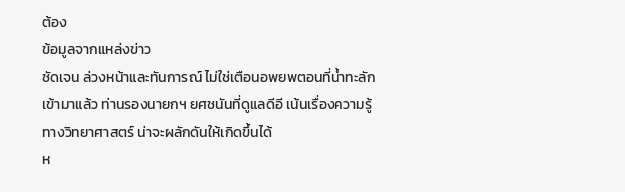ต้อง
ข้อมูลจากแหล่งข่าว
ชัดเจน ล่วงหน้าและทันการณ์ ไม่ใช่เตือนอพยพตอนที่น้ำทะลักเข้ามาแล้ว ท่านรองนายกฯ ยศชนันที่ดูแลดีอี เน้นเรื่องความรู้ทางวิทยาศาสตร์ น่าจะผลักดันให้เกิดขึ้นได้
ห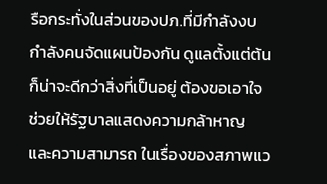รือกระทั่งในส่วนของปภ.ที่มีกำลังงบ กำลังคนจัดแผนป้องกัน ดูแลตั้งแต่ต้น ก็น่าจะดีกว่าสิ่งที่เป็นอยู่ ต้องขอเอาใจช่วยให้รัฐบาลแสดงความกล้าหาญ และความสามารถ ในเรื่องของสภาพแว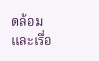ดล้อม
และเรื่อ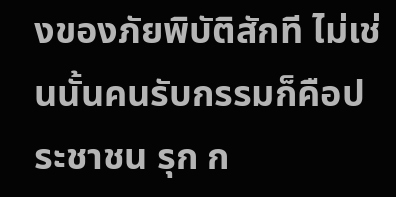งของภัยพิบัติสักที ไม่เช่นนั้นคนรับกรรมก็คือประชาชน รุก ก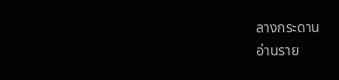ลางกระดาน
อ่านราย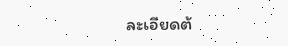ละเอียดต้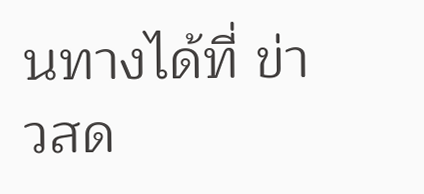นทางได้ที่ ข่าวสด